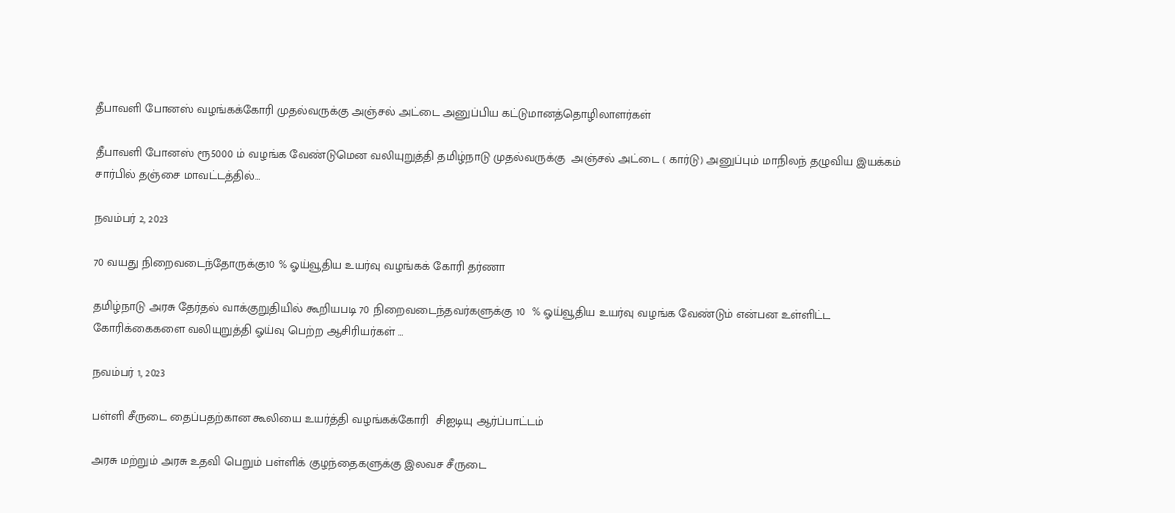தீபாவளி போனஸ் வழங்கக்கோரி முதல்வருக்கு அஞ்சல் அட்டை அனுப்பிய கட்டுமானத்தொழிலாளர்கள்

தீபாவளி போனஸ் ரூ5000 ம் வழங்க வேண்டுமென வலியுறுத்தி தமிழ்நாடு முதல்வருக்கு  அஞ்சல் அட்டை ( கார்டு) அனுப்பும் மாநிலந் தழுவிய இயக்கம் சார்பில் தஞ்சை மாவட்டத்தில்…

நவம்பர் 2, 2023

70 வயது நிறைவடைந்தோருக்கு10 % ஓய்வூதிய உயர்வு வழங்கக் கோரி தர்ணா

தமிழ்நாடு அரசு தேர்தல் வாக்குறுதியில் கூறியபடி 70 நிறைவடைந்தவர்களுக்கு 10  % ஓய்வூதிய உயர்வு வழங்க வேண்டும் என்பன உள்ளிட்ட கோரிக்கைகளை வலியுறுத்தி ஓய்வு பெற்ற ஆசிரியர்கள் …

நவம்பர் 1, 2023

பள்ளி சீருடை தைப்பதற்கான கூலியை உயர்த்தி வழங்கக்கோரி  சிஐடியு ஆர்ப்பாட்டம்

அரசு மற்றும் அரசு உதவி பெறும் பள்ளிக் குழந்தைகளுக்கு இலவச சீருடை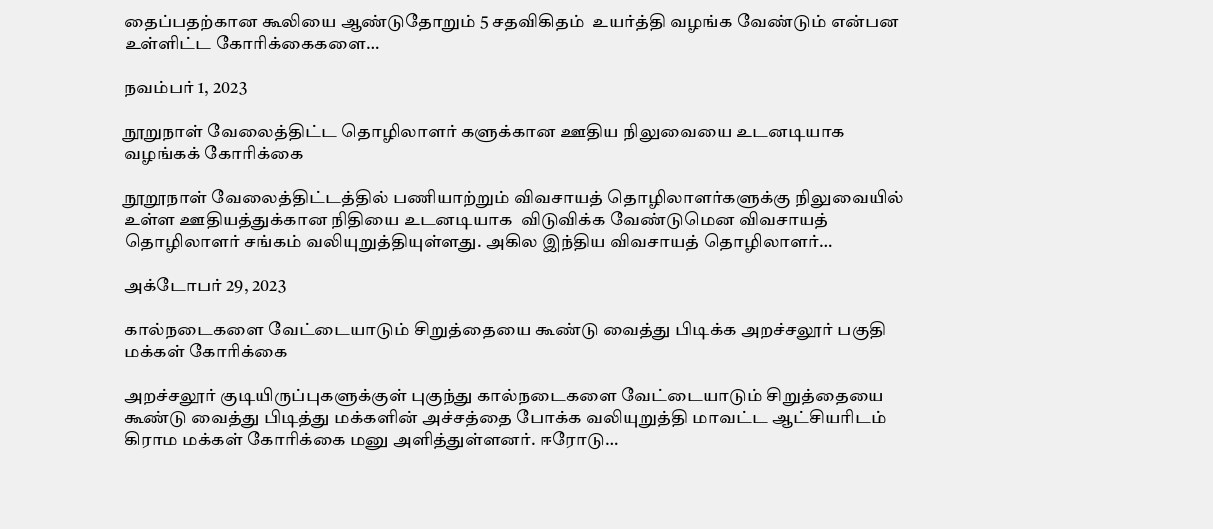தைப்பதற்கான கூலியை ஆண்டுதோறும் 5 சதவிகிதம்  உயர்த்தி வழங்க வேண்டும் என்பன உள்ளிட்ட கோரிக்கைகளை…

நவம்பர் 1, 2023

நூறுநாள் வேலைத்திட்ட தொழிலாளர் களுக்கான ஊதிய நிலுவையை உடனடியாக வழங்கக் கோரிக்கை

நூறூநாள் வேலைத்திட்டத்தில் பணியாற்றும் விவசாயத் தொழிலாளர்களுக்கு நிலுவையில் உள்ள ஊதியத்துக்கான நிதியை உடனடியாக  விடுவிக்க வேண்டுமென விவசாயத் தொழிலாளர் சங்கம் வலியுறுத்தியுள்ளது. அகில இந்திய விவசாயத் தொழிலாளர்…

அக்டோபர் 29, 2023

கால்நடைகளை வேட்டையாடும் சிறுத்தையை கூண்டு வைத்து பிடிக்க அறச்சலூர் பகுதி மக்கள் கோரிக்கை

அறச்சலூர் குடியிருப்புகளுக்குள் புகுந்து கால்நடைகளை வேட்டையாடும் சிறுத்தையை கூண்டு வைத்து பிடித்து மக்களின் அச்சத்தை போக்க வலியுறுத்தி மாவட்ட ஆட்சியரிடம் கிராம மக்கள் கோரிக்கை மனு அளித்துள்ளனர். ஈரோடு…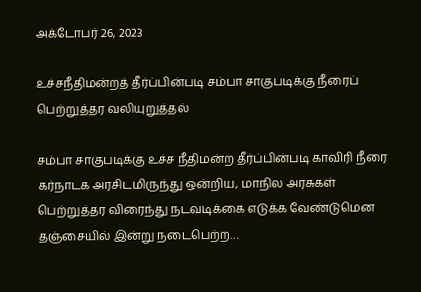அக்டோபர் 26, 2023

உச்சநீதிமன்றத் தீர்ப்பின்படி சம்பா சாகுபடிக்கு நீரைப் பெற்றுத்தர வலியுறுத்தல்

சம்பா சாகுபடிக்கு உச்ச நீதிமன்ற தீர்ப்பின்படி காவிரி நீரை கர்நாடக அரசிடமிருந்து ஒன்றிய, மாநில அரசுகள் பெற்றுத்தர விரைந்து நடவடிக்கை எடுக்க வேண்டுமென தஞ்சையில் இன்று நடைபெற்ற…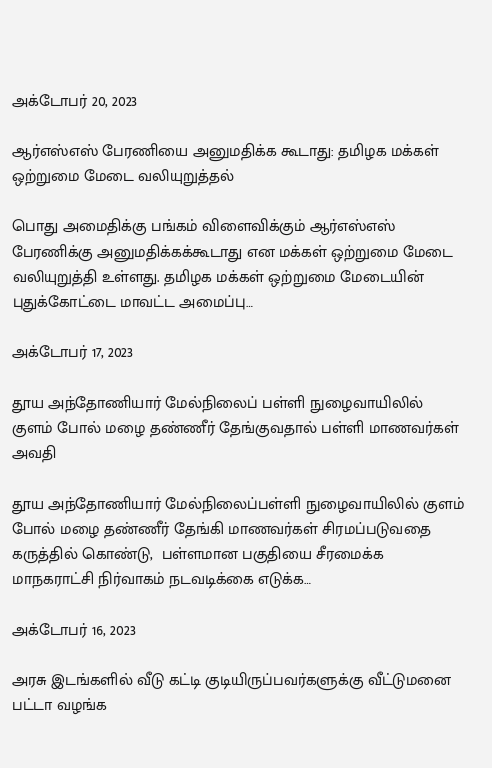அக்டோபர் 20, 2023

ஆர்எஸ்எஸ் பேரணியை அனுமதிக்க கூடாது: தமிழக மக்கள் ஒற்றுமை மேடை வலியுறுத்தல்

பொது அமைதிக்கு பங்கம் விளைவிக்கும் ஆர்எஸ்எஸ் பேரணிக்கு அனுமதிக்கக்கூடாது என மக்கள் ஒற்றுமை மேடை வலியுறுத்தி உள்ளது. தமிழக மக்கள் ஒற்றுமை மேடையின் புதுக்கோட்டை மாவட்ட அமைப்பு…

அக்டோபர் 17, 2023

தூய அந்தோணியார் மேல்நிலைப் பள்ளி நுழைவாயிலில் குளம் போல் மழை தண்ணீர் தேங்குவதால் பள்ளி மாணவர்கள் அவதி

தூய அந்தோணியார் மேல்நிலைப்பள்ளி நுழைவாயிலில் குளம் போல் மழை தண்ணீர் தேங்கி மாணவர்கள் சிரமப்படுவதை கருத்தில் கொண்டு,  பள்ளமான பகுதியை சீரமைக்க மாநகராட்சி நிர்வாகம் நடவடிக்கை எடுக்க…

அக்டோபர் 16, 2023

அரசு இடங்களில் வீடு கட்டி குடியிருப்பவர்களுக்கு வீட்டுமனை பட்டா வழங்க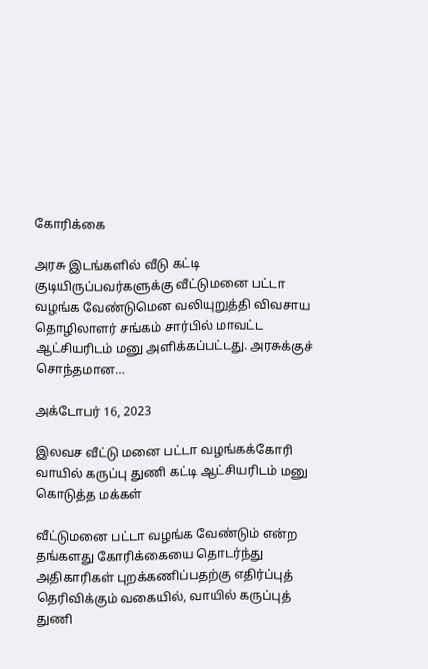கோரிக்கை

அரசு இடங்களில் வீடு கட்டி குடியிருப்பவர்களுக்கு வீட்டுமனை பட்டா வழங்க வேண்டுமென வலியுறுத்தி விவசாய தொழிலாளர் சங்கம் சார்பில் மாவட்ட ஆட்சியரிடம் மனு அளிக்கப்பட்டது. அரசுக்குச் சொந்தமான…

அக்டோபர் 16, 2023

இலவச வீட்டு மனை பட்டா வழங்கக்கோரி வாயில் கருப்பு துணி கட்டி ஆட்சியரிடம் மனு கொடுத்த மக்கள்

வீட்டுமனை பட்டா வழங்க வேண்டும் என்ற  தங்களது கோரிக்கையை தொடர்ந்து அதிகாரிகள் புறக்கணிப்பதற்கு எதிர்ப்புத் தெரிவிக்கும் வகையில், வாயில் கருப்புத் துணி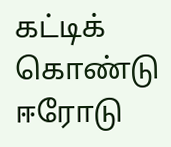கட்டிக் கொண்டு ஈரோடு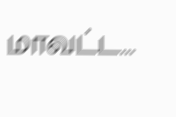மாவட்ட…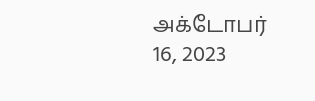அக்டோபர் 16, 2023